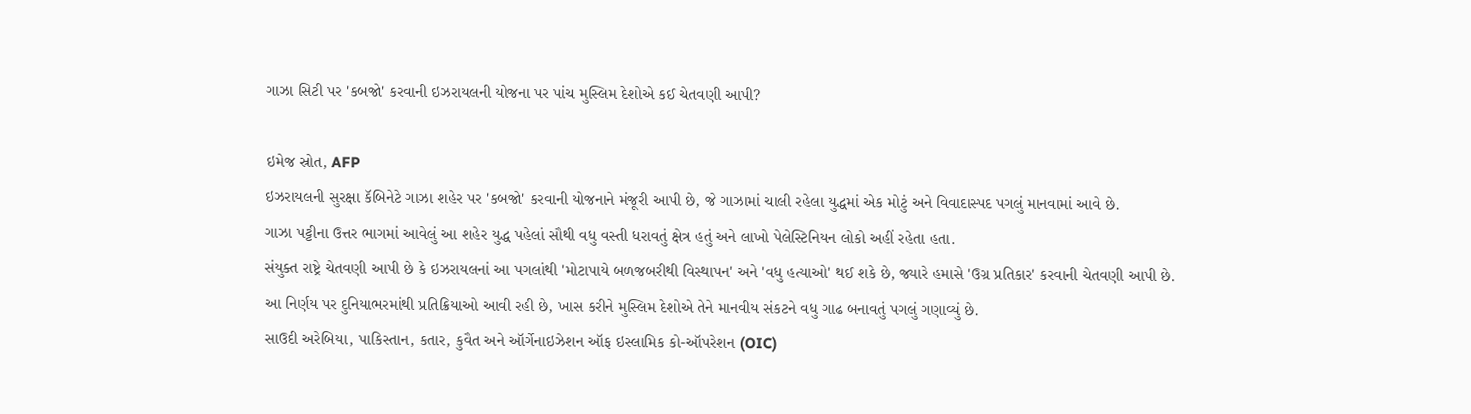ગાઝા સિટી પર 'કબજો' કરવાની ઇઝરાયલની યોજના પર પાંચ મુસ્લિમ દેશોએ કઈ ચેતવણી આપી?

ઇમેજ સ્રોત, AFP
ઇઝરાયલની સુરક્ષા કૅબિનેટે ગાઝા શહેર પર 'કબજો' કરવાની યોજનાને મંજૂરી આપી છે, જે ગાઝામાં ચાલી રહેલા યુદ્ધમાં એક મોટું અને વિવાદાસ્પદ પગલું માનવામાં આવે છે.
ગાઝા પટ્ટીના ઉત્તર ભાગમાં આવેલું આ શહેર યુદ્ધ પહેલાં સૌથી વધુ વસ્તી ધરાવતું ક્ષેત્ર હતું અને લાખો પેલેસ્ટિનિયન લોકો અહીં રહેતા હતા.
સંયુક્ત રાષ્ટ્રે ચેતવણી આપી છે કે ઇઝરાયલનાં આ પગલાંથી 'મોટાપાયે બળજબરીથી વિસ્થાપન' અને 'વધુ હત્યાઓ' થઈ શકે છે, જ્યારે હમાસે 'ઉગ્ર પ્રતિકાર' કરવાની ચેતવણી આપી છે.
આ નિર્ણય પર દુનિયાભરમાંથી પ્રતિક્રિયાઓ આવી રહી છે, ખાસ કરીને મુસ્લિમ દેશોએ તેને માનવીય સંકટને વધુ ગાઢ બનાવતું પગલું ગણાવ્યું છે.
સાઉદી અરેબિયા, પાકિસ્તાન, કતાર, કુવૈત અને ઑર્ગેનાઇઝેશન ઑફ ઇસ્લામિક કો-ઑપરેશન (OIC)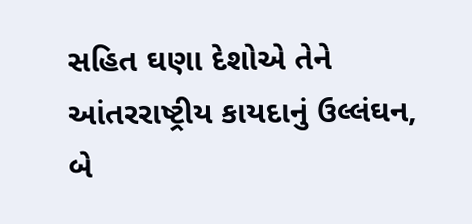સહિત ઘણા દેશોએ તેને આંતરરાષ્ટ્રીય કાયદાનું ઉલ્લંઘન, બે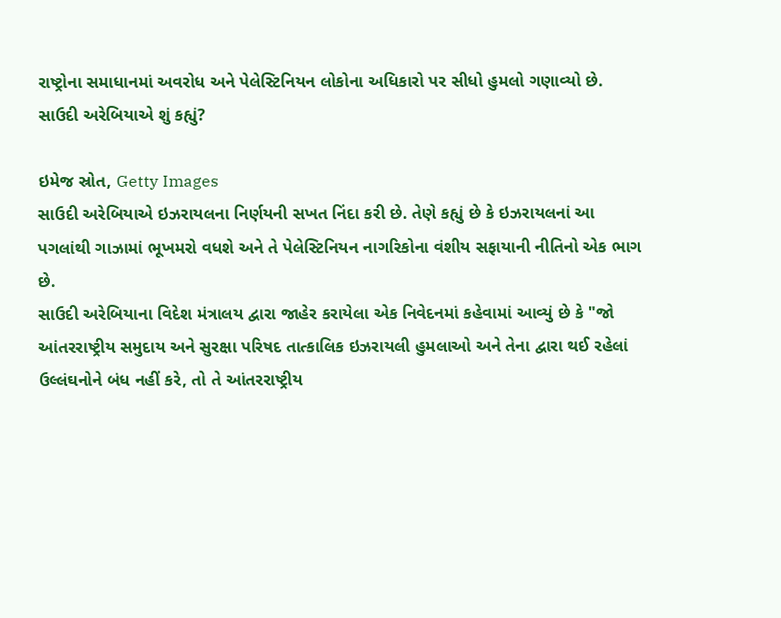રાષ્ટ્રોના સમાધાનમાં અવરોધ અને પેલેસ્ટિનિયન લોકોના અધિકારો પર સીધો હુમલો ગણાવ્યો છે.
સાઉદી અરેબિયાએ શું કહ્યું?

ઇમેજ સ્રોત, Getty Images
સાઉદી અરેબિયાએ ઇઝરાયલના નિર્ણયની સખત નિંદા કરી છે. તેણે કહ્યું છે કે ઇઝરાયલનાં આ પગલાંથી ગાઝામાં ભૂખમરો વધશે અને તે પેલેસ્ટિનિયન નાગરિકોના વંશીય સફાયાની નીતિનો એક ભાગ છે.
સાઉદી અરેબિયાના વિદેશ મંત્રાલય દ્વારા જાહેર કરાયેલા એક નિવેદનમાં કહેવામાં આવ્યું છે કે "જો આંતરરાષ્ટ્રીય સમુદાય અને સુરક્ષા પરિષદ તાત્કાલિક ઇઝરાયલી હુમલાઓ અને તેના દ્વારા થઈ રહેલાં ઉલ્લંઘનોને બંધ નહીં કરે, તો તે આંતરરાષ્ટ્રીય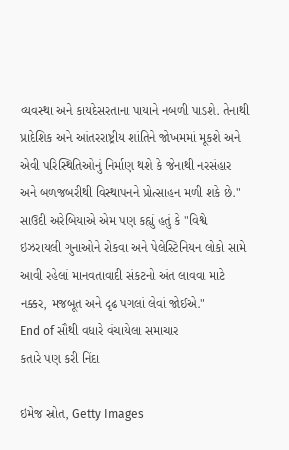વ્યવસ્થા અને કાયદેસરતાના પાયાને નબળી પાડશે. તેનાથી પ્રાદેશિક અને આંતરરાષ્ટ્રીય શાંતિને જોખમમાં મૂકશે અને એવી પરિસ્થિતિઓનું નિર્માણ થશે કે જેનાથી નરસંહાર અને બળજબરીથી વિસ્થાપનને પ્રોત્સાહન મળી શકે છે."
સાઉદી અરેબિયાએ એમ પણ કહ્યું હતું કે "વિશ્વે ઇઝરાયલી ગુનાઓને રોકવા અને પેલેસ્ટિનિયન લોકો સામે આવી રહેલાં માનવતાવાદી સંકટનો અંત લાવવા માટે નક્કર, મજબૂત અને દૃઢ પગલાં લેવાં જોઈએ."
End of સૌથી વધારે વંચાયેલા સમાચાર
કતારે પણ કરી નિંદા

ઇમેજ સ્રોત, Getty Images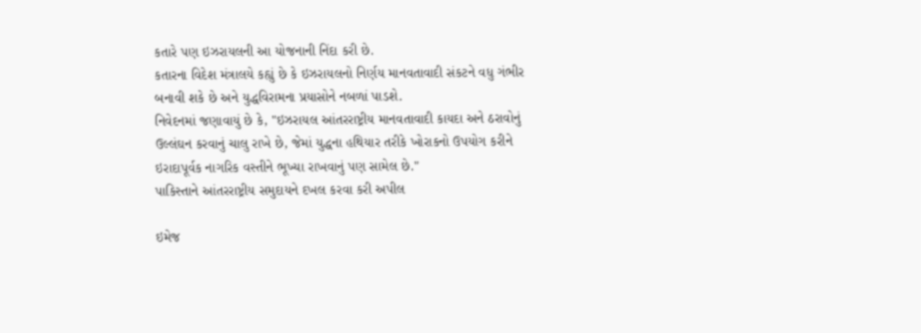કતારે પણ ઇઝરાયલની આ યોજનાની નિંદા કરી છે.
કતારના વિદેશ મંત્રાલયે કહ્યું છે કે ઇઝરાયલનો નિર્ણય માનવતાવાદી સંકટને વધુ ગંભીર બનાવી શકે છે અને યુદ્ધવિરામના પ્રયાસોને નબળાં પાડશે.
નિવેદનમાં જણાવાયું છે કે, "ઇઝરાયલ આંતરરાષ્ટ્રીય માનવતાવાદી કાયદા અને ઠરાવોનું ઉલ્લંઘન કરવાનું ચાલુ રાખે છે, જેમાં યુદ્ધના હથિયાર તરીકે ખોરાકનો ઉપયોગ કરીને ઇરાદાપૂર્વક નાગરિક વસ્તીને ભૂખ્યા રાખવાનું પણ સામેલ છે."
પાકિસ્તાને આંતરરાષ્ટ્રીય સમુદાયને દખલ કરવા કરી અપીલ

ઇમેજ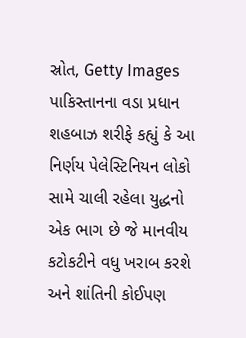સ્રોત, Getty Images
પાકિસ્તાનના વડા પ્રધાન શહબાઝ શરીફે કહ્યું કે આ નિર્ણય પેલેસ્ટિનિયન લોકો સામે ચાલી રહેલા યુદ્ધનો એક ભાગ છે જે માનવીય કટોકટીને વધુ ખરાબ કરશે અને શાંતિની કોઈપણ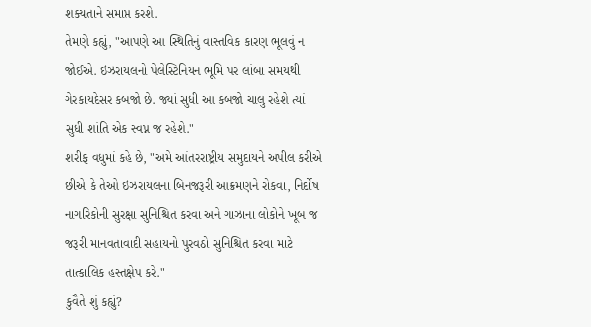શક્યતાને સમાપ્ત કરશે.
તેમણે કહ્યું, "આપણે આ સ્થિતિનું વાસ્તવિક કારણ ભૂલવું ન જોઈએ. ઇઝરાયલનો પેલેસ્ટિનિયન ભૂમિ પર લાંબા સમયથી ગેરકાયદેસર કબજો છે. જ્યાં સુધી આ કબજો ચાલુ રહેશે ત્યાં સુધી શાંતિ એક સ્વપ્ન જ રહેશે."
શરીફ વધુમાં કહે છે, "અમે આંતરરાષ્ટ્રીય સમુદાયને અપીલ કરીએ છીએ કે તેઓ ઇઝરાયલના બિનજરૂરી આક્રમણને રોકવા, નિર્દોષ નાગરિકોની સુરક્ષા સુનિશ્ચિત કરવા અને ગાઝાના લોકોને ખૂબ જ જરૂરી માનવતાવાદી સહાયનો પુરવઠો સુનિશ્ચિત કરવા માટે તાત્કાલિક હસ્તક્ષેપ કરે."
કુવૈતે શું કહ્યું?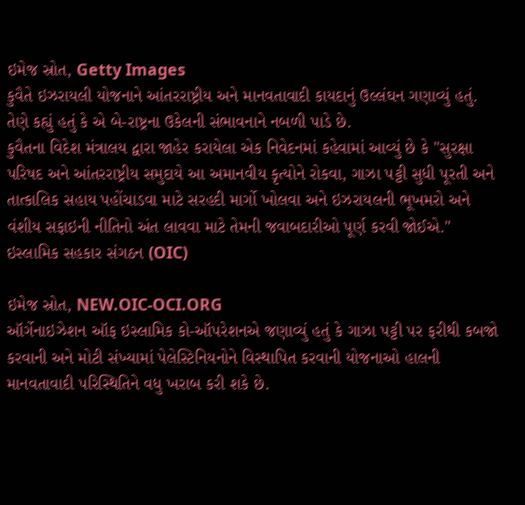ઇમેજ સ્રોત, Getty Images
કુવૈતે ઇઝરાયલી યોજનાને આંતરરાષ્ટ્રીય અને માનવતાવાદી કાયદાનું ઉલ્લંઘન ગણાવ્યું હતું.
તેણે કહ્યું હતું કે એ બે-રાષ્ટ્રના ઉકેલની સંભાવનાને નબળી પાડે છે.
કુવૈતના વિદેશ મંત્રાલય દ્વારા જાહેર કરાયેલા એક નિવેદનમાં કહેવામાં આવ્યું છે કે "સુરક્ષા પરિષદ અને આંતરરાષ્ટ્રીય સમુદાયે આ અમાનવીય કૃત્યોને રોકવા, ગાઝા પટ્ટી સુધી પૂરતી અને તાત્કાલિક સહાય પહોંચાડવા માટે સરહદી માર્ગો ખોલવા અને ઇઝરાયલની ભૂખમરો અને વંશીય સફાઇની નીતિનો અંત લાવવા માટે તેમની જવાબદારીઓ પૂર્ણ કરવી જોઈએ."
ઇસ્લામિક સહકાર સંગઠન (OIC)

ઇમેજ સ્રોત, NEW.OIC-OCI.ORG
ઑર્ગેનાઇઝેશન ઑફ ઇસ્લામિક કો-ઑપરેશનએ જણાવ્યું હતું કે ગાઝા પટ્ટી પર ફરીથી કબજો કરવાની અને મોટી સંખ્યામાં પેલેસ્ટિનિયનોને વિસ્થાપિત કરવાની યોજનાઓ હાલની માનવતાવાદી પરિસ્થિતિને વધુ ખરાબ કરી શકે છે.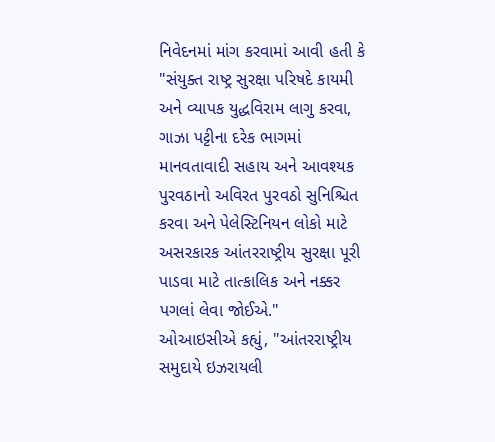નિવેદનમાં માંગ કરવામાં આવી હતી કે "સંયુક્ત રાષ્ટ્ર સુરક્ષા પરિષદે કાયમી અને વ્યાપક યુદ્ધવિરામ લાગુ કરવા, ગાઝા પટ્ટીના દરેક ભાગમાં માનવતાવાદી સહાય અને આવશ્યક પુરવઠાનો અવિરત પુરવઠો સુનિશ્ચિત કરવા અને પેલેસ્ટિનિયન લોકો માટે અસરકારક આંતરરાષ્ટ્રીય સુરક્ષા પૂરી પાડવા માટે તાત્કાલિક અને નક્કર પગલાં લેવા જોઈએ."
ઓઆઇસીએ કહ્યું, "આંતરરાષ્ટ્રીય સમુદાયે ઇઝરાયલી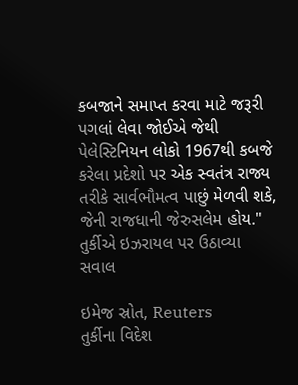કબજાને સમાપ્ત કરવા માટે જરૂરી પગલાં લેવા જોઈએ જેથી પેલેસ્ટિનિયન લોકો 1967થી કબજે કરેલા પ્રદેશો પર એક સ્વતંત્ર રાજ્ય તરીકે સાર્વભૌમત્વ પાછું મેળવી શકે, જેની રાજધાની જેરુસલેમ હોય."
તુર્કીએ ઇઝરાયલ પર ઉઠાવ્યા સવાલ

ઇમેજ સ્રોત, Reuters
તુર્કીના વિદેશ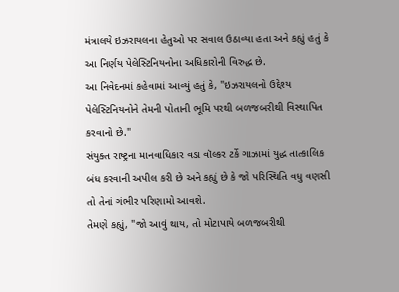મંત્રાલયે ઇઝરાયલના હેતુઓ પર સવાલ ઉઠાવ્યા હતા અને કહ્યું હતું કે આ નિર્ણય પેલેસ્ટિનિયનોના અધિકારોની વિરુદ્ધ છે.
આ નિવેદનમાં કહેવામાં આવ્યું હતું કે, "ઇઝરાયલનો ઉદ્દેશ્ય પેલેસ્ટિનિયનોને તેમની પોતાની ભૂમિ પરથી બળજબરીથી વિસ્થાપિત કરવાનો છે."
સંયુક્ત રાષ્ટ્રના માનવાધિકાર વડા વૉલ્કર ટર્કે ગાઝામાં યુદ્ધ તાત્કાલિક બંધ કરવાની અપીલ કરી છે અને કહ્યું છે કે જો પરિસ્થિતિ વધુ વણસી તો તેનાં ગંભીર પરિણામો આવશે.
તેમણે કહ્યું, "જો આવું થાય, તો મોટાપાયે બળજબરીથી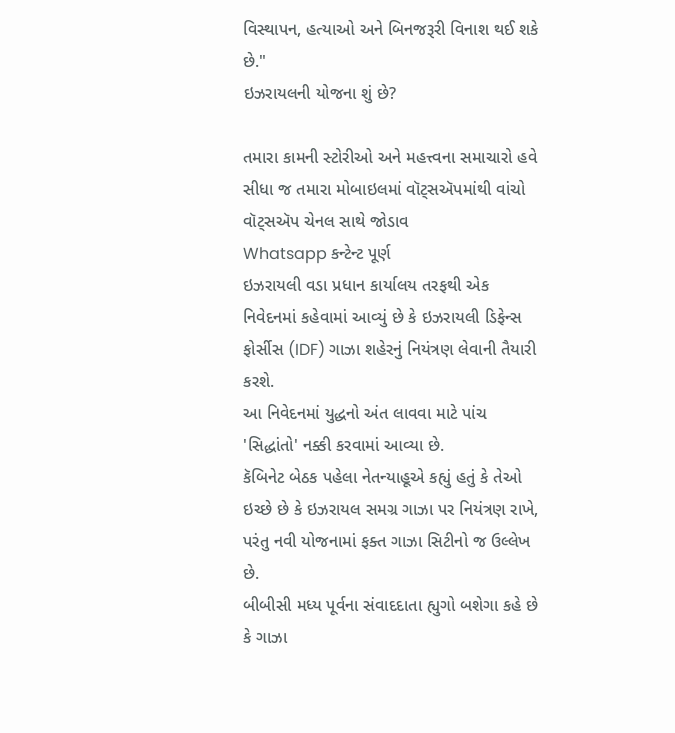વિસ્થાપન, હત્યાઓ અને બિનજરૂરી વિનાશ થઈ શકે છે."
ઇઝરાયલની યોજના શું છે?

તમારા કામની સ્ટોરીઓ અને મહત્ત્વના સમાચારો હવે સીધા જ તમારા મોબાઇલમાં વૉટ્સઍપમાંથી વાંચો
વૉટ્સઍપ ચેનલ સાથે જોડાવ
Whatsapp કન્ટેન્ટ પૂર્ણ
ઇઝરાયલી વડા પ્રધાન કાર્યાલય તરફથી એક નિવેદનમાં કહેવામાં આવ્યું છે કે ઇઝરાયલી ડિફેન્સ ફોર્સીસ (IDF) ગાઝા શહેરનું નિયંત્રણ લેવાની તૈયારી કરશે.
આ નિવેદનમાં યુદ્ધનો અંત લાવવા માટે પાંચ 'સિદ્ધાંતો' નક્કી કરવામાં આવ્યા છે.
કૅબિનેટ બેઠક પહેલા નેતન્યાહૂએ કહ્યું હતું કે તેઓ ઇચ્છે છે કે ઇઝરાયલ સમગ્ર ગાઝા પર નિયંત્રણ રાખે, પરંતુ નવી યોજનામાં ફક્ત ગાઝા સિટીનો જ ઉલ્લેખ છે.
બીબીસી મધ્ય પૂર્વના સંવાદદાતા હ્યુગો બશેગા કહે છે કે ગાઝા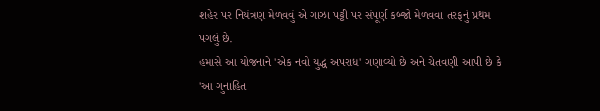શહેર પર નિયંત્રણ મેળવવું એ ગાઝા પટ્ટી પર સંપૂર્ણ કબ્જો મેળવવા તરફનું પ્રથમ પગલું છે.
હમાસે આ યોજનાને 'એક નવો યુદ્ધ અપરાધ' ગણાવ્યો છે અને ચેતવણી આપી છે કે 'આ ગુનાહિત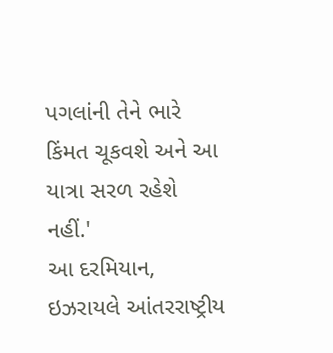પગલાંની તેને ભારે કિંમત ચૂકવશે અને આ યાત્રા સરળ રહેશે નહીં.'
આ દરમિયાન, ઇઝરાયલે આંતરરાષ્ટ્રીય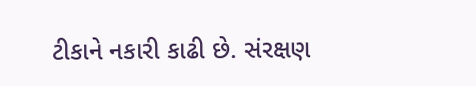ટીકાને નકારી કાઢી છે. સંરક્ષણ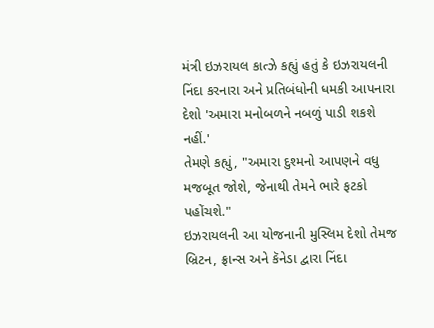મંત્રી ઇઝરાયલ કાત્ઝે કહ્યું હતું કે ઇઝરાયલની નિંદા કરનારા અને પ્રતિબંધોની ધમકી આપનારા દેશો 'અમારા મનોબળને નબળું પાડી શકશે નહીં.'
તેમણે કહ્યું, "અમારા દુશ્મનો આપણને વધુ મજબૂત જોશે, જેનાથી તેમને ભારે ફટકો પહોંચશે."
ઇઝરાયલની આ યોજનાની મુસ્લિમ દેશો તેમજ બ્રિટન, ફ્રાન્સ અને કૅનેડા દ્વારા નિંદા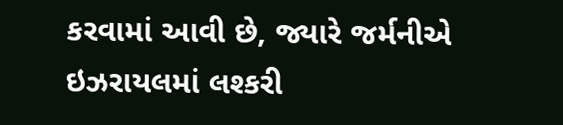કરવામાં આવી છે, જ્યારે જર્મનીએ ઇઝરાયલમાં લશ્કરી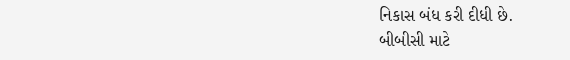નિકાસ બંધ કરી દીધી છે.
બીબીસી માટે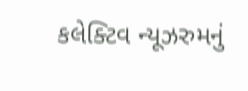કલેક્ટિવ ન્યૂઝરુમનું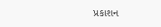પ્રકાશન